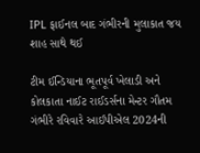IPL ફાઈનલ બાદ ગંભીરની મુલાકાત જય શાહ સાથે થઈ

ટીમ ઈન્ડિયાના ભૂતપૂર્વ ખેલાડી અને કોલકાતા નાઈટ રાઈડર્સના મેન્ટર ગૌતમ ગંભીરે રવિવારે આઈપીએલ 2024ની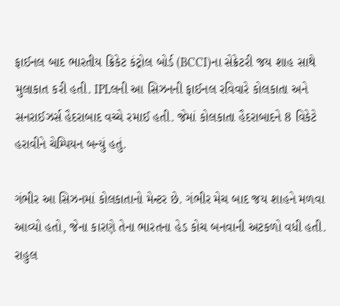ફાઈનલ બાદ ભારતીય ક્રિકેટ કંટ્રોલ બોર્ડ (BCCI)ના સેક્રેટરી જય શાહ સાથે મુલાકાત કરી હતી. IPLલની આ સિઝનની ફાઈનલ રવિવારે કોલકાતા અને સનરાઈઝર્સ હૈદરાબાદ વચ્ચે રમાઈ હતી. જેમાં કોલકાતા હૈદરાબાદને 8 વિકેટે હરાવીને ચેમ્પિયન બન્યું હતું.

ગંભીર આ સિઝનમાં કોલકાતાનો મેન્ટર છે. ગંભીર મેચ બાદ જય શાહને મળવા આવ્યો હતો, જેના કારણે તેના ભારતના હેડ કોચ બનવાની અટકળો વધી હતી. રાહુલ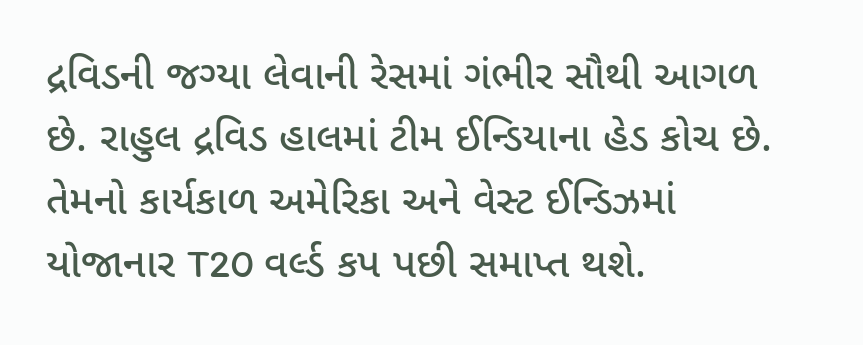દ્રવિડની જગ્યા લેવાની રેસમાં ગંભીર સૌથી આગળ છે. રાહુલ દ્રવિડ હાલમાં ટીમ ઈન્ડિયાના હેડ કોચ છે. તેમનો કાર્યકાળ અમેરિકા અને વેસ્ટ ઈન્ડિઝમાં યોજાનાર T20 વર્લ્ડ કપ પછી સમાપ્ત થશે.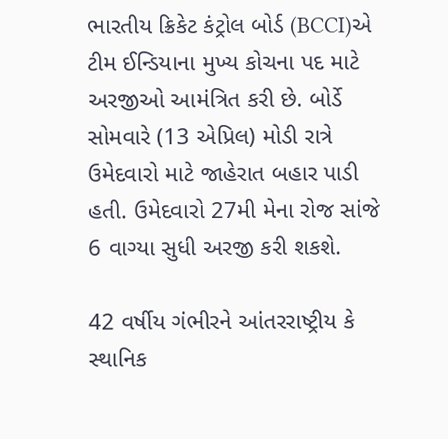ભારતીય ક્રિકેટ કંટ્રોલ બોર્ડ (BCCI)એ ટીમ ઈન્ડિયાના મુખ્ય કોચના પદ માટે અરજીઓ આમંત્રિત કરી છે. બોર્ડે સોમવારે (13 એપ્રિલ) મોડી રાત્રે ઉમેદવારો માટે જાહેરાત બહાર પાડી હતી. ઉમેદવારો 27મી મેના રોજ સાંજે 6 વાગ્યા સુધી અરજી કરી શકશે.

42 વર્ષીય ગંભીરને આંતરરાષ્ટ્રીય કે સ્થાનિક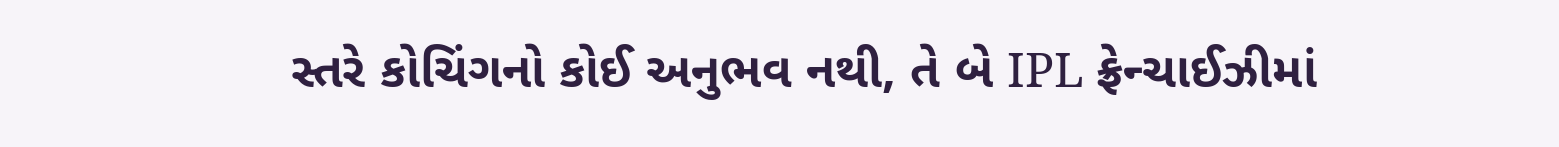સ્તરે કોચિંગનો કોઈ અનુભવ નથી, તે બે IPL ફ્રેન્ચાઈઝીમાં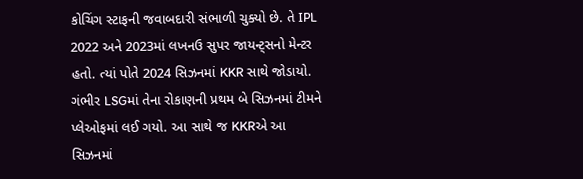કોચિંગ સ્ટાફની જવાબદારી સંભાળી ચુક્યો છે. તે IPL 2022 અને 2023માં લખનઉ સુપર જાયન્ટ્સનો મેન્ટર હતો. ત્યાં પોતે 2024 સિઝનમાં KKR સાથે જોડાયો. ગંભીર LSGમાં તેના રોકાણની પ્રથમ બે સિઝનમાં ટીમને પ્લેઓફમાં લઈ ગયો. આ સાથે જ KKRએ આ સિઝનમાં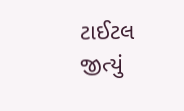ટાઈટલ જીત્યું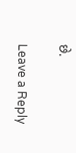છે.

Leave a Reply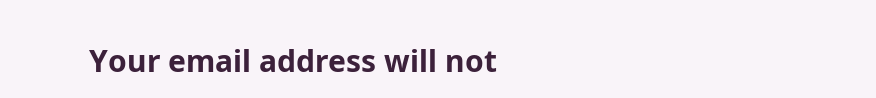Your email address will not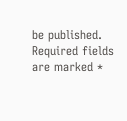be published. Required fields are marked *